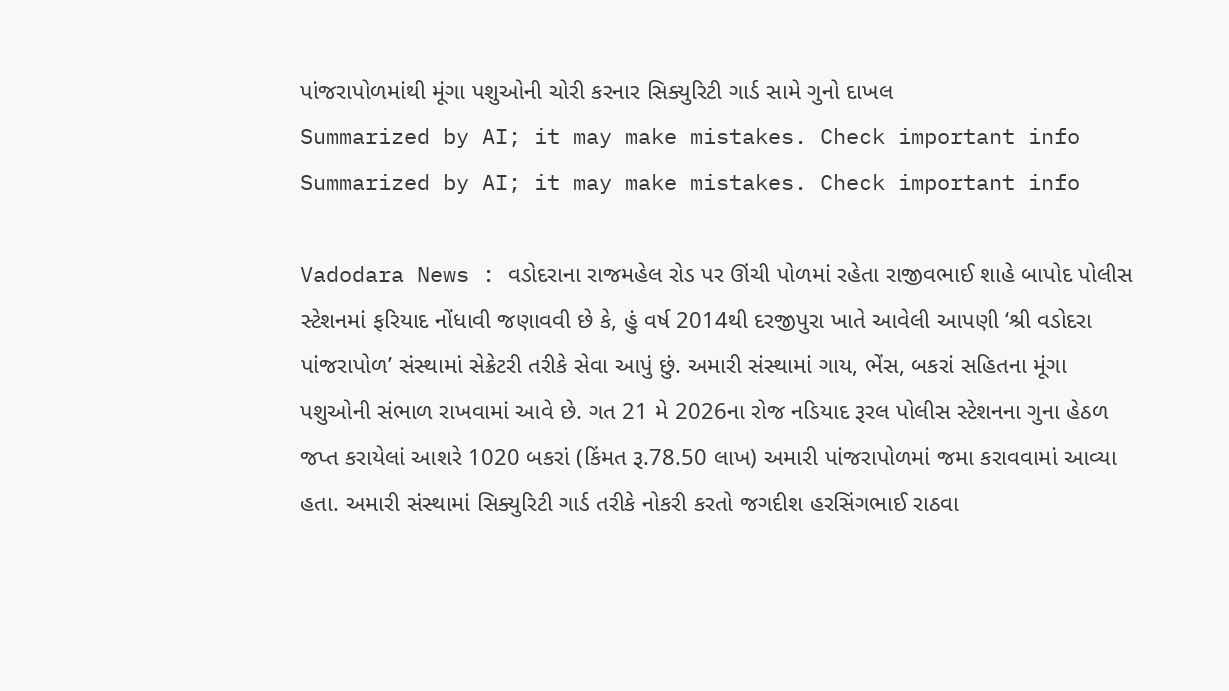પાંજરાપોળમાંથી મૂંગા પશુઓની ચોરી કરનાર સિક્યુરિટી ગાર્ડ સામે ગુનો દાખલ
Summarized by AI; it may make mistakes. Check important info
Summarized by AI; it may make mistakes. Check important info

Vadodara News : વડોદરાના રાજમહેલ રોડ પર ઊંચી પોળમાં રહેતા રાજીવભાઈ શાહે બાપોદ પોલીસ સ્ટેશનમાં ફરિયાદ નોંધાવી જણાવવી છે કે, હું વર્ષ 2014થી દરજીપુરા ખાતે આવેલી આપણી ‘શ્રી વડોદરા પાંજરાપોળ’ સંસ્થામાં સેક્રેટરી તરીકે સેવા આપું છું. અમારી સંસ્થામાં ગાય, ભેંસ, બકરાં સહિતના મૂંગા પશુઓની સંભાળ રાખવામાં આવે છે. ગત 21 મે 2026ના રોજ નડિયાદ રૂરલ પોલીસ સ્ટેશનના ગુના હેઠળ જપ્ત કરાયેલાં આશરે 1020 બકરાં (કિંમત રૂ.78.50 લાખ) અમારી પાંજરાપોળમાં જમા કરાવવામાં આવ્યા હતા. અમારી સંસ્થામાં સિક્યુરિટી ગાર્ડ તરીકે નોકરી કરતો જગદીશ હરસિંગભાઈ રાઠવા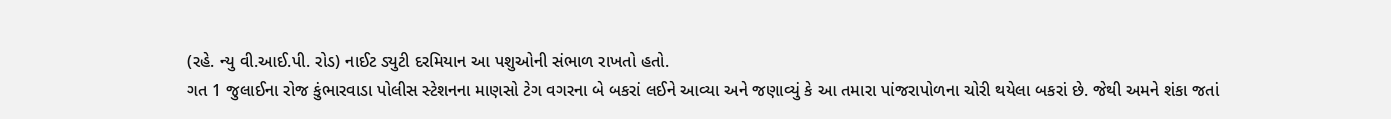(રહે. ન્યુ વી.આઈ.પી. રોડ) નાઈટ ડ્યુટી દરમિયાન આ પશુઓની સંભાળ રાખતો હતો.
ગત 1 જુલાઈના રોજ કુંભારવાડા પોલીસ સ્ટેશનના માણસો ટેગ વગરના બે બકરાં લઈને આવ્યા અને જણાવ્યું કે આ તમારા પાંજરાપોળના ચોરી થયેલા બકરાં છે. જેથી અમને શંકા જતાં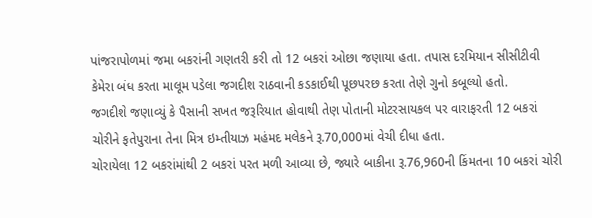પાંજરાપોળમાં જમા બકરાંની ગણતરી કરી તો 12 બકરાં ઓછા જણાયા હતા. તપાસ દરમિયાન સીસીટીવી કેમેરા બંધ કરતા માલૂમ પડેલા જગદીશ રાઠવાની કડકાઈથી પૂછપરછ કરતા તેણે ગુનો કબૂલ્યો હતો.
જગદીશે જણાવ્યું કે પૈસાની સખત જરૂરિયાત હોવાથી તેણ પોતાની મોટરસાયકલ પર વારાફરતી 12 બકરાં ચોરીને ફતેપુરાના તેના મિત્ર ઇમ્તીયાઝ મહંમદ મલેકને રૂ.70,000માં વેચી દીધા હતા.
ચોરાયેલા 12 બકરાંમાંથી 2 બકરાં પરત મળી આવ્યા છે, જ્યારે બાકીના રૂ.76,960ની કિંમતના 10 બકરાં ચોરી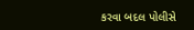કરવા બદલ પોલીસે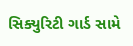સિક્યુરિટી ગાર્ડ સામે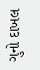ગુનો દાખલ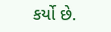કર્યો છે.